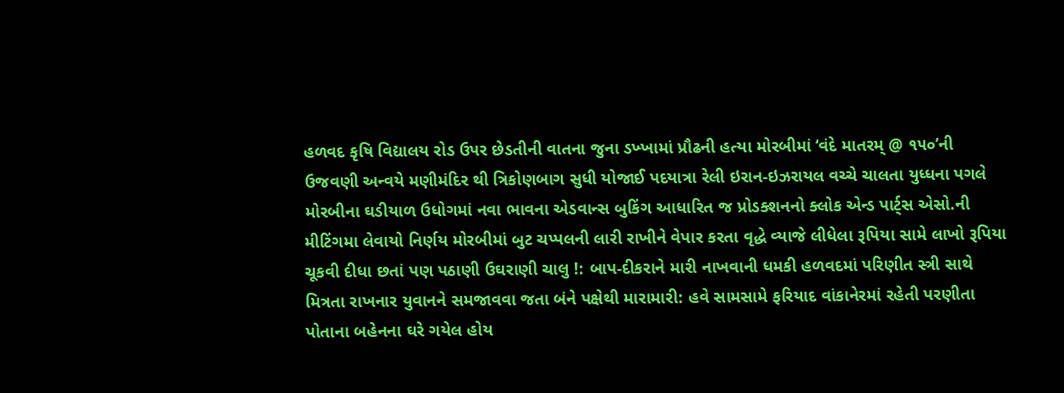હળવદ કૃષિ વિદ્યાલય રોડ ઉપર છેડતીની વાતના જુના ડખ્ખામાં પ્રૌઢની હત્યા મોરબીમાં ‘વંદે માતરમ્ @ ૧૫૦’ની ઉજવણી અન્વયે મણીમંદિર થી ત્રિકોણબાગ સુધી યોજાઈ પદયાત્રા રેલી ઇરાન-ઇઝરાયલ વચ્ચે ચાલતા યુધ્ધના પગલે મોરબીના ઘડીયાળ ઉધોગમાં નવા ભાવના એડવાન્સ બુકિંગ આધારિત જ પ્રોડક્શનનો ક્લોક એન્ડ પાર્ટ્સ એસો.ની મીટિંગમા લેવાયો નિર્ણય મોરબીમાં બુટ ચપ્પલની લારી રાખીને વેપાર કરતા વૃદ્ધે વ્યાજે લીધેલા રૂપિયા સામે લાખો રૂપિયા ચૂકવી દીધા છતાં પણ પઠાણી ઉઘરાણી ચાલુ !: બાપ-દીકરાને મારી નાખવાની ધમકી હળવદમાં પરિણીત સ્ત્રી સાથે મિત્રતા રાખનાર યુવાનને સમજાવવા જતા બંને પક્ષેથી મારામારી: હવે સામસામે ફરિયાદ વાંકાનેરમાં રહેતી પરણીતા પોતાના બહેનના ઘરે ગયેલ હોય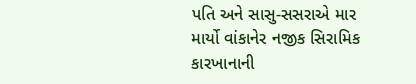પતિ અને સાસુ-સસરાએ માર માર્યો વાંકાનેર નજીક સિરામિક કારખાનાની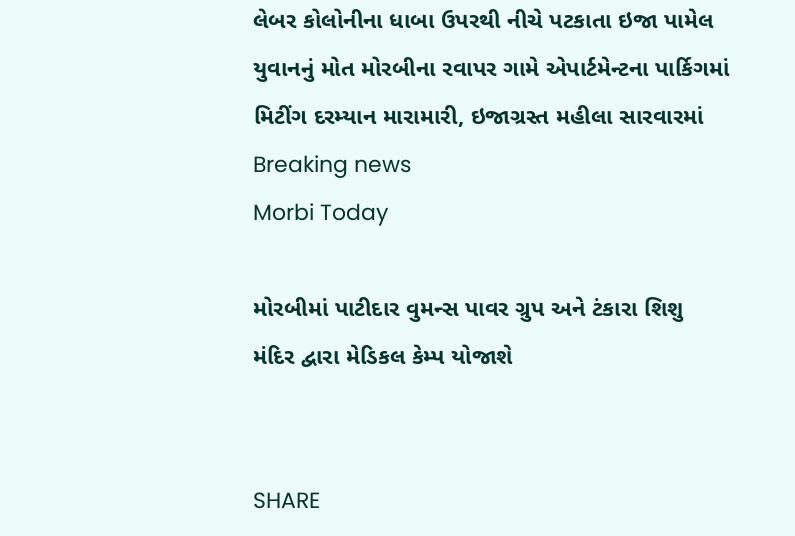લેબર કોલોનીના ધાબા ઉપરથી નીચે પટકાતા ઇજા પામેલ યુવાનનું મોત મોરબીના રવાપર ગામે એપાર્ટમેન્ટના પાર્કિગમાં મિટીંગ દરમ્યાન મારામારી, ઇજાગ્રસ્ત મહીલા સારવારમાં
Breaking news
Morbi Today

મોરબીમાં પાટીદાર વુમન્સ પાવર ગ્રુપ અને ટંકારા શિશુ મંદિર દ્વારા મેડિકલ કેમ્પ યોજાશે


SHARE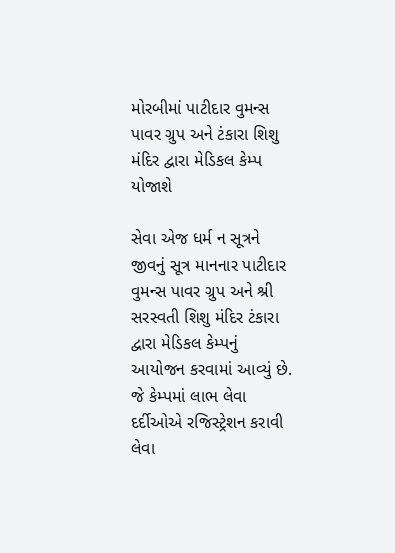મોરબીમાં પાટીદાર વુમન્સ પાવર ગ્રુપ અને ટંકારા શિશુ મંદિર દ્વારા મેડિકલ કેમ્પ યોજાશે

સેવા એજ ધર્મ ન સૂત્રને જીવનું સૂત્ર માનનાર પાટીદાર વુમન્સ પાવર ગ્રુપ અને શ્રી સરસ્વતી શિશુ મંદિર ટંકારા દ્વારા મેડિકલ કેમ્પનું આયોજન કરવામાં આવ્યું છે. જે કેમ્પમાં લાભ લેવા દર્દીઓએ રજિસ્ટ્રેશન કરાવી લેવા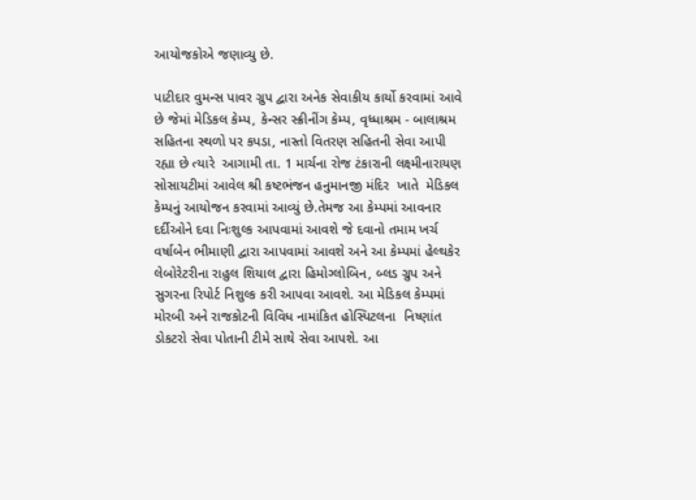આયોજકોએ જણાવ્યુ છે.

પાટીદાર વુમન્સ પાવર ગ્રુપ દ્વારા અનેક સેવાકીય કાર્યો કરવામાં આવે છે જેમાં મેડિકલ કેમ્પ, કેન્સર સ્ક્રીનીંગ કેમ્પ, વૃધ્ધાશ્રમ - બાલાશ્રમ સહિતના સ્થળો પર કપડા, નાસ્તો વિતરણ સહિતની સેવા આપી રહ્યા છે ત્યારે  આગામી તા. 1 માર્ચના રોજ ટંકારાની લક્ષ્મીનારાયણ સોસાયટીમાં આવેલ શ્રી કષ્ટભંજન હનુમાનજી મંદિર  ખાતે  મેડિકલ કેમ્પનું આયોજન કરવામાં આવ્યું છે.તેમજ આ કેમ્પમાં આવનાર દર્દીઓને દવા નિઃશુલ્ક આપવામાં આવશે જે દવાનો તમામ ખર્ચ વર્ષાબેન ભીમાણી દ્વારા આપવામાં આવશે અને આ કેમ્પમાં હેલ્થકેર લેબોરેટરીના રાહુલ શિયાલ દ્વારા હિમોગ્લોબિન, બ્લડ ગ્રુપ અને સુગરના રિપોર્ટ નિશુલ્ક કરી આપવા આવશે. આ મેડિકલ કેમ્પમાં મોરબી અને રાજકોટની વિવિધ નામાંકિત હોસ્પિટલના  નિષ્ણાંત ડોકટરો સેવા પોતાની ટીમે સાથે સેવા આપશે. આ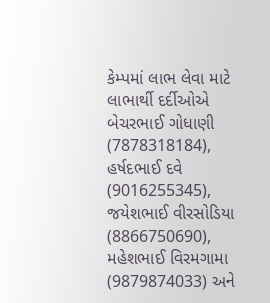કેમ્પમાં લાભ લેવા માટે લાભાર્થી દર્દીઓએ બેચરભાઈ ગોધાણી (7878318184), હર્ષદભાઈ દવે (9016255345), જયેશભાઈ વીરસોડિયા (8866750690), મહેશભાઈ વિરમગામા (9879874033) અને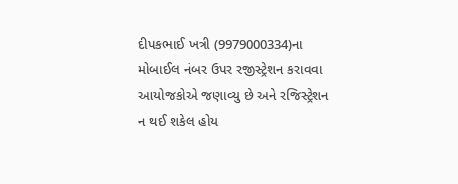દીપકભાઈ ખત્રી (9979000334)ના મોબાઈલ નંબર ઉપર રજીસ્ટ્રેશન કરાવવા આયોજકોએ જણાવ્યુ છે અને રજિસ્ટ્રેશન ન થઈ શકેલ હોય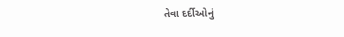તેવા દર્દીઓનું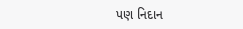પણ નિદાન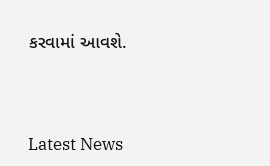કરવામાં આવશે.




Latest News